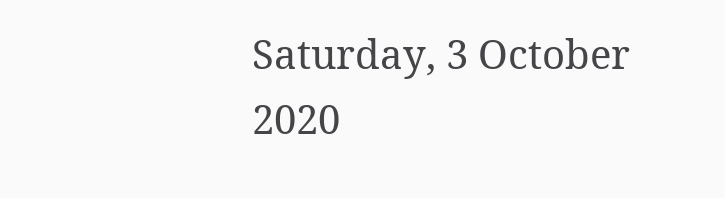Saturday, 3 October 2020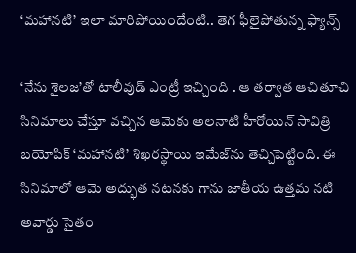‘మహానటి’ ఇలా మారిపోయిందేంటి.. తెగ ఫీలైపోతున్న ఫ్యాన్స్

‘నేను శైలజ’తో టాలీవుడ్‌ ఎంట్రీ ఇచ్చింది . ఆ తర్వాత ఆచితూచి సినిమాలు చేస్తూ వచ్చిన ఆమెకు అలనాటి హీరోయిన్ సావిత్రి బయోపిక్ ‘మహానటి’ శిఖరస్థాయి ఇమేజ్‌ను తెచ్చిపెట్టింది. ఈ సినిమాలో ఆమె అద్భుత నటనకు గాను జాతీయ ఉత్తమ నటి అవార్డు సైతం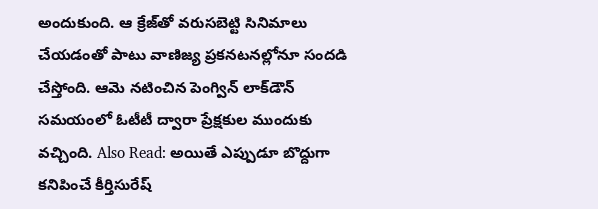అందుకుంది. ఆ క్రేజ్‌తో వరుసబెట్టి సినిమాలు చేయడంతో పాటు వాణిజ్య ప్రకనటనల్లోనూ సందడి చేస్తోంది. ఆమె నటించిన పెంగ్విన్ లాక్‌డౌన్ సమయంలో ఓటీటీ ద్వారా ప్రేక్షకుల ముందుకు వచ్చింది. Also Read: అయితే ఎప్పుడూ బొద్దుగా కనిపించే కీర్తిసురేష్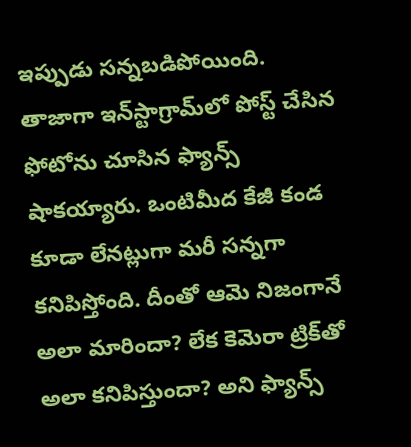ఇప్పుడు సన్నబడిపోయింది. తాజాగా ఇన్‌స్టాగ్రామ్‌లో పోస్ట్ చేసిన ఫోటోను చూసిన ఫ్యాన్స్ షాకయ్యారు. ఒంటిమీద కేజీ కండ కూడా లేనట్లుగా మరీ సన్నగా కనిపిస్తోంది. దీంతో ఆమె నిజంగానే అలా మారిందా? లేక కెమెరా ట్రిక్‌తో అలా కనిపిస్తుందా? అని ఫ్యాన్స్‌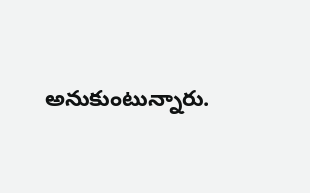అనుకుంటున్నారు.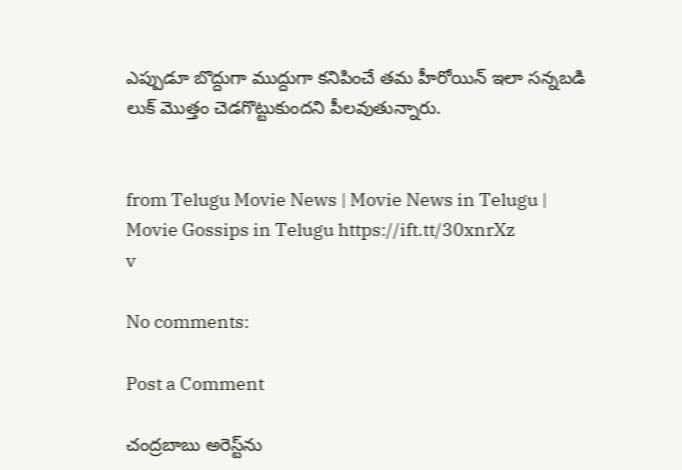ఎప్పుడూ బొద్దుగా ముద్దుగా కనిపించే తమ హీరోయిన్ ఇలా సన్నబడి లుక్ మొత్తం చెడగొట్టుకుందని పీలవుతున్నారు.


from Telugu Movie News | Movie News in Telugu | Movie Gossips in Telugu https://ift.tt/30xnrXz
v

No comments:

Post a Comment

చంద్రబాబు అరెస్ట్‌ను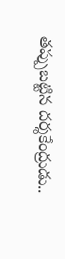తప్పుబట్టిన దర్శకేంద్రుడు..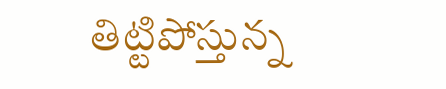తిట్టిపోస్తున్న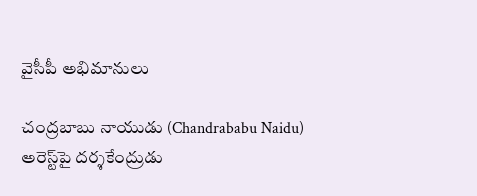వైసీపీ అభిమానులు

చంద్రబాబు నాయుడు (Chandrababu Naidu) అరెస్ట్‌పై దర్శకేంద్రుడు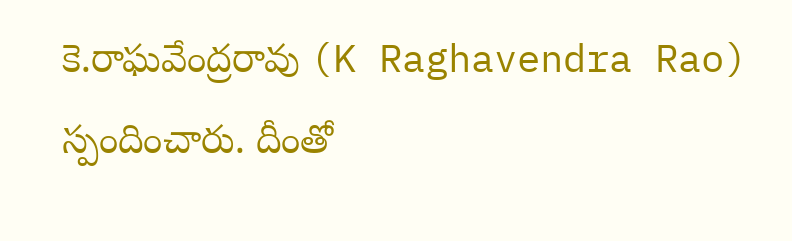కె.రాఘవేంద్రరావు (K Raghavendra Rao) స్పందించారు. దీంతో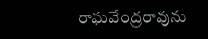రాఘవేంద్రరావును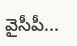వైసీపీ...